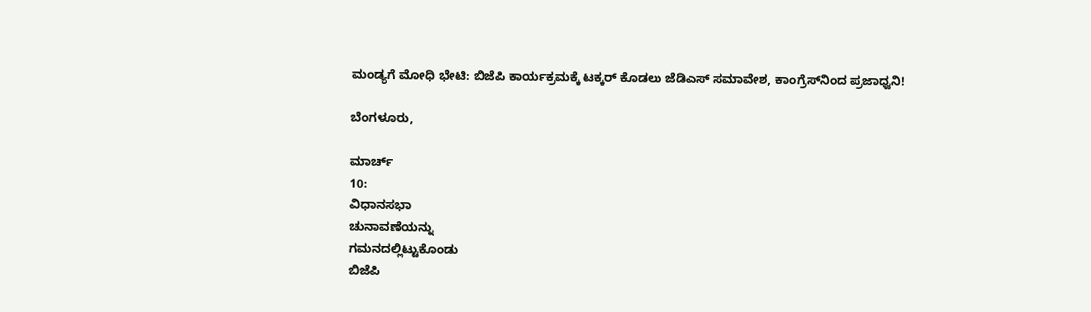ಮಂಡ್ಯಗೆ ಮೋಧಿ ಭೇಟಿ: ಬಿಜೆಪಿ ಕಾರ್ಯಕ್ರಮಕ್ಕೆ ಟಕ್ಕರ್ ಕೊಡಲು ಜೆಡಿಎಸ್ ಸಮಾವೇಶ, ಕಾಂಗ್ರೆಸ್‌ನಿಂದ ಪ್ರಜಾಧ್ವನಿ!

ಬೆಂಗಳೂರು,

ಮಾರ್ಚ್
10:
ವಿಧಾನಸಭಾ
ಚುನಾವಣೆಯನ್ನು
ಗಮನದಲ್ಲಿಟ್ಟುಕೊಂಡು
ಬಿಜೆಪಿ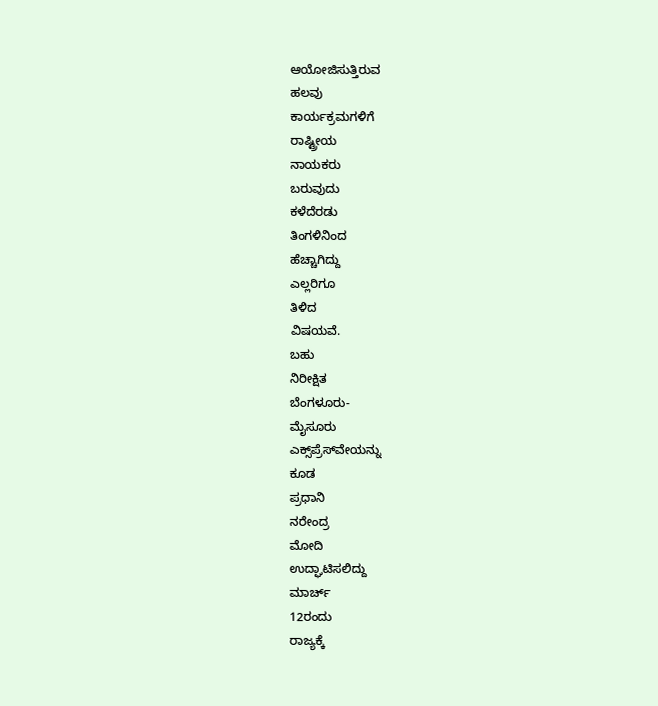ಆಯೋಜಿಸುತ್ತಿರುವ
ಹಲವು
ಕಾರ್ಯಕ್ರಮಗಳಿಗೆ
ರಾಷ್ಟ್ರೀಯ
ನಾಯಕರು
ಬರುವುದು
ಕಳೆದೆರಡು
ತಿಂಗಳಿನಿಂದ
ಹೆಚ್ಚಾಗಿದ್ದು
ಎಲ್ಲರಿಗೂ
ತಿಳಿದ
ವಿಷಯವೆ.
ಬಹು
ನಿರೀಕ್ಷಿತ
ಬೆಂಗಳೂರು-
ಮೈಸೂರು
ಎಕ್ಸ್‌ಪ್ರೆಸ್‌ವೇಯನ್ನು
ಕೂಡ
ಪ್ರಧಾನಿ
ನರೇಂದ್ರ
ಮೋದಿ
ಉದ್ಘಾಟಿಸಲಿದ್ದು
ಮಾರ್ಚ್
12ರಂದು
ರಾಜ್ಯಕ್ಕೆ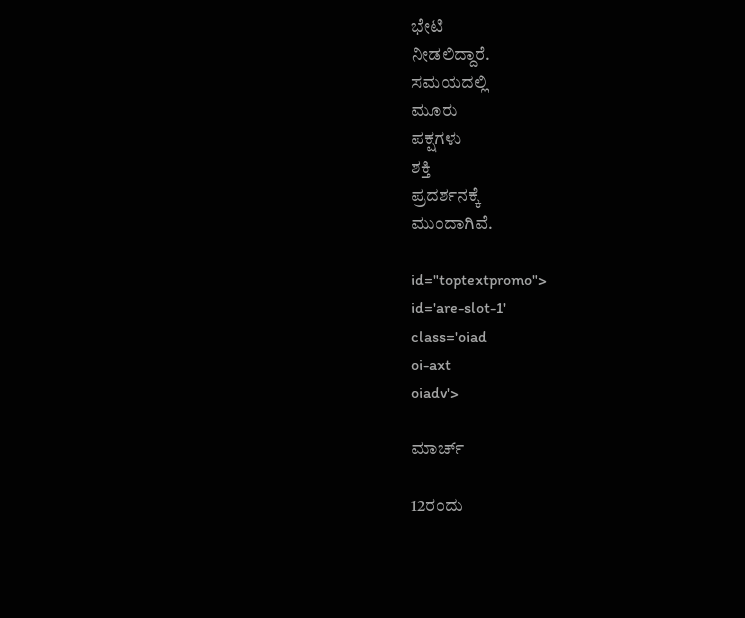ಭೇಟಿ
ನೀಡಲಿದ್ದಾರೆ.
ಸಮಯದಲ್ಲಿ
ಮೂರು
ಪಕ್ಷಗಳು
ಶಕ್ತಿ
ಪ್ರದರ್ಶನಕ್ಕೆ
ಮುಂದಾಗಿವೆ.

id="toptextpromo">
id='are-slot-1'
class='oiad
oi-axt
oiadv'>

ಮಾರ್ಚ್

12ರಂದು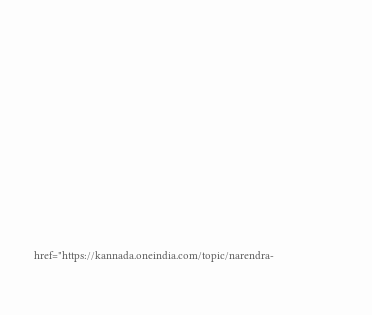href="https://kannada.oneindia.com/topic/narendra-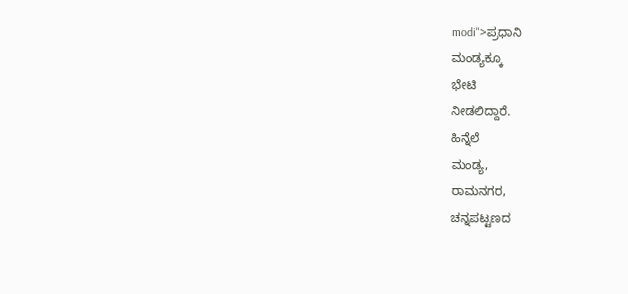modi">ಪ್ರಧಾನಿ
ಮಂಡ್ಯಕ್ಕೂ
ಭೇಟಿ
ನೀಡಲಿದ್ದಾರೆ.
ಹಿನ್ನೆಲೆ
ಮಂಡ್ಯ,
ರಾಮನಗರ,
ಚನ್ನಪಟ್ಟಣದ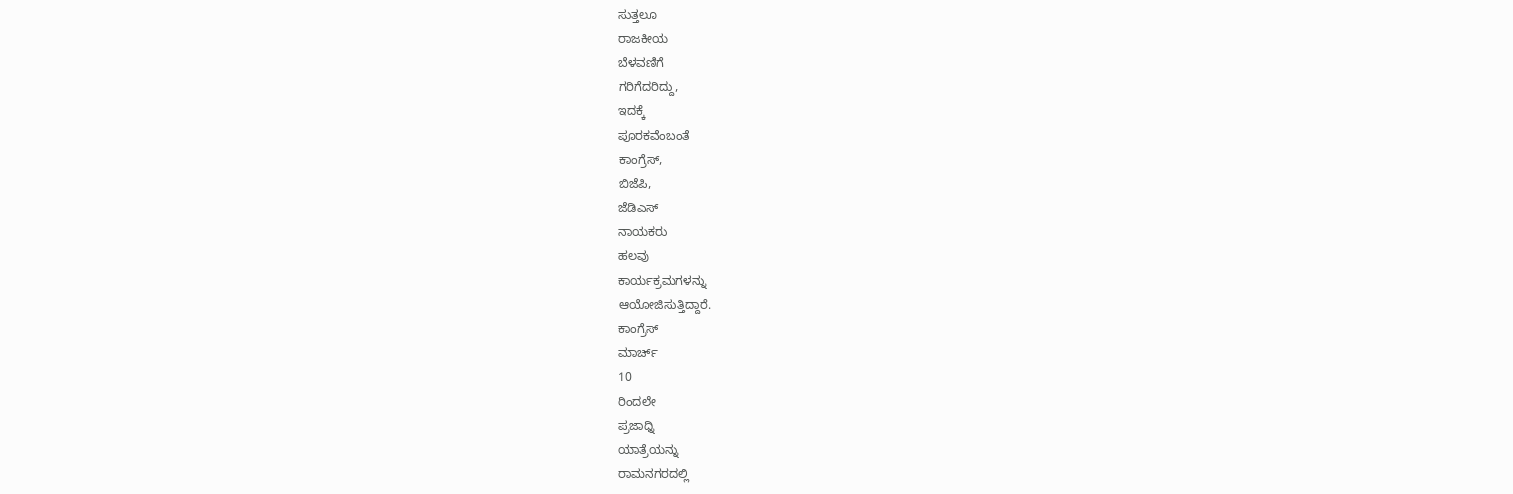ಸುತ್ತಲೂ
ರಾಜಕೀಯ
ಬೆಳವಣಿಗೆ
ಗರಿಗೆದರಿದ್ದು,
ಇದಕ್ಕೆ
ಪೂರಕವೆಂಬಂತೆ
ಕಾಂಗ್ರೆಸ್,
ಬಿಜೆಪಿ,
ಜೆಡಿಎಸ್
ನಾಯಕರು
ಹಲವು
ಕಾರ್ಯಕ್ರಮಗಳನ್ನು
ಆಯೋಜಿಸುತ್ತಿದ್ದಾರೆ.
ಕಾಂಗ್ರೆಸ್
ಮಾರ್ಚ್
10
ರಿಂದಲೇ
ಪ್ರಜಾಧ್ನಿ
ಯಾತ್ರೆಯನ್ನು
ರಾಮನಗರದಲ್ಲಿ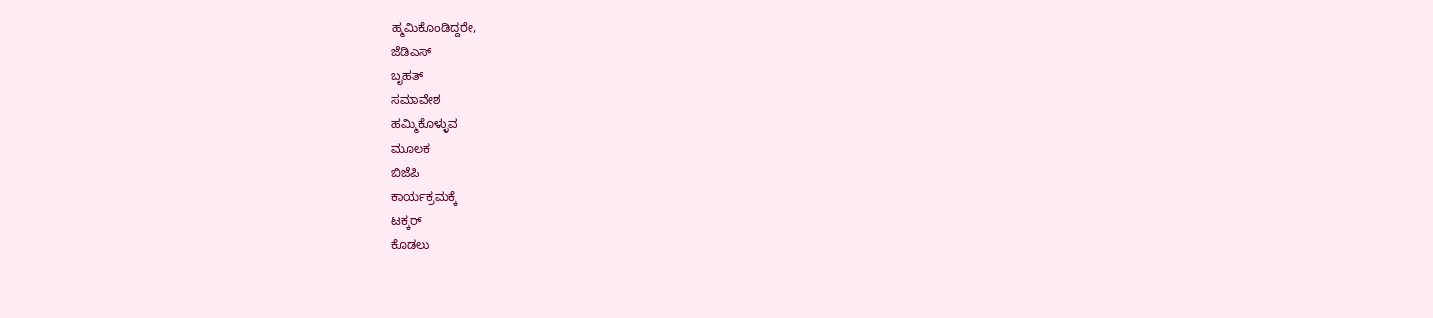ಹ್ಮಮಿಕೊಂಡಿದ್ದರೇ,
ಜೆಡಿಎಸ್
ಬೃಹತ್
ಸಮಾವೇಶ
ಹಮ್ಮಿಕೊಳ್ಳುವ
ಮೂಲಕ
ಬಿಜೆಪಿ
ಕಾರ್ಯಕ್ರಮಕ್ಕೆ
ಟಕ್ಕರ್
ಕೊಡಲು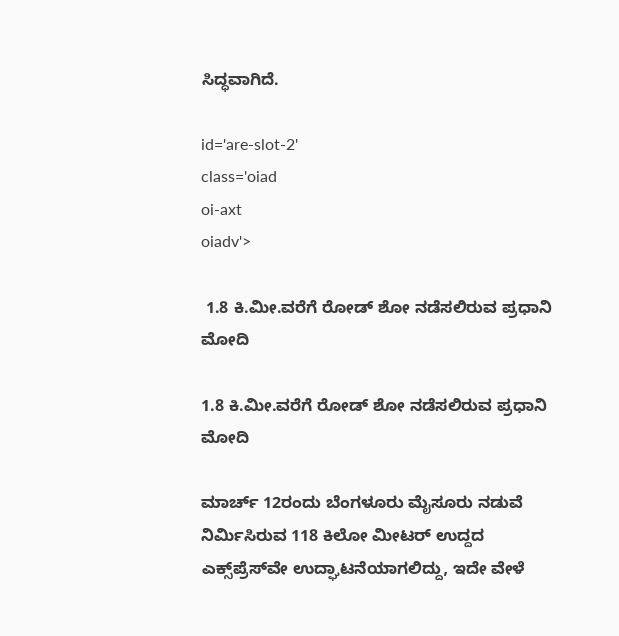ಸಿದ್ಧವಾಗಿದೆ.

id='are-slot-2'
class='oiad
oi-axt
oiadv'>

 1.8 ಕಿ.ಮೀ.ವರೆಗೆ ರೋಡ್ ಶೋ ನಡೆಸಲಿರುವ ಪ್ರಧಾನಿ ಮೋದಿ

1.8 ಕಿ.ಮೀ.ವರೆಗೆ ರೋಡ್ ಶೋ ನಡೆಸಲಿರುವ ಪ್ರಧಾನಿ ಮೋದಿ

ಮಾರ್ಚ್‌ 12ರಂದು ಬೆಂಗಳೂರು ಮೈಸೂರು ನಡುವೆ ನಿರ್ಮಿಸಿರುವ 118 ಕಿಲೋ ಮೀಟರ್‌ ಉದ್ದದ ಎಕ್ಸ್‌ಪ್ರೆಸ್‌ವೇ ಉದ್ಘಾಟನೆಯಾಗಲಿದ್ದು, ಇದೇ ವೇಳೆ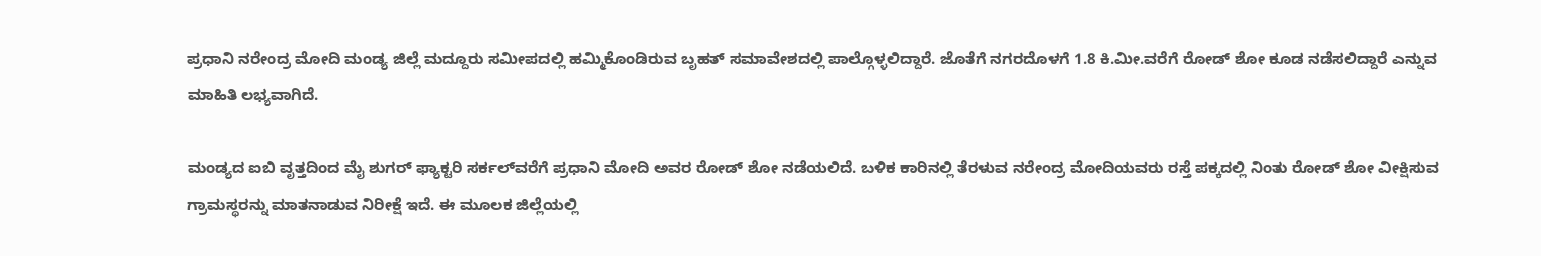ಪ್ರಧಾನಿ ನರೇಂದ್ರ ಮೋದಿ ಮಂಡ್ಯ ಜಿಲ್ಲೆ ಮದ್ದೂರು ಸಮೀಪದಲ್ಲಿ ಹಮ್ಮಿಕೊಂಡಿರುವ ಬೃಹತ್ ಸಮಾವೇಶದಲ್ಲಿ ಪಾಲ್ಗೊಳ್ಳಲಿದ್ದಾರೆ. ಜೊತೆಗೆ ನಗರದೊಳಗೆ 1.8 ಕಿ.ಮೀ.ವರೆಗೆ ರೋಡ್ ಶೋ ಕೂಡ ನಡೆಸಲಿದ್ದಾರೆ ಎನ್ನುವ ಮಾಹಿತಿ ಲಭ್ಯವಾಗಿದೆ.

ಮಂಡ್ಯದ ಐಬಿ ವೃತ್ತದಿಂದ ಮೈ ಶುಗರ್ ಫ್ಯಾಕ್ಟರಿ ಸರ್ಕಲ್‌ವರೆಗೆ ಪ್ರಧಾನಿ ಮೋದಿ ಅವರ ರೋಡ್ ಶೋ ನಡೆಯಲಿದೆ. ಬಳಿಕ ಕಾರಿನಲ್ಲಿ ತೆರಳುವ ನರೇಂದ್ರ ಮೋದಿಯವರು ರಸ್ತೆ ಪಕ್ಕದಲ್ಲಿ ನಿಂತು ರೋಡ್ ಶೋ ವೀಕ್ಷಿಸುವ ಗ್ರಾಮಸ್ಥರನ್ನು ಮಾತನಾಡುವ ನಿರೀಕ್ಷೆ ಇದೆ. ಈ ಮೂಲಕ ಜಿಲ್ಲೆಯಲ್ಲಿ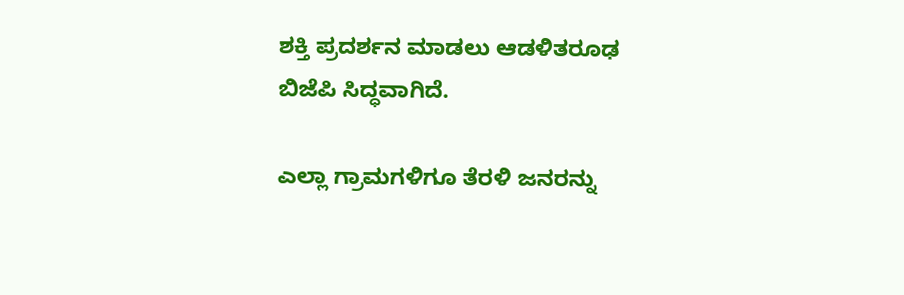ಶಕ್ತಿ ಪ್ರದರ್ಶನ ಮಾಡಲು ಆಡಳಿತರೂಢ ಬಿಜೆಪಿ ಸಿದ್ಧವಾಗಿದೆ.

ಎಲ್ಲಾ ಗ್ರಾಮಗಳಿಗೂ ತೆರಳಿ ಜನರನ್ನು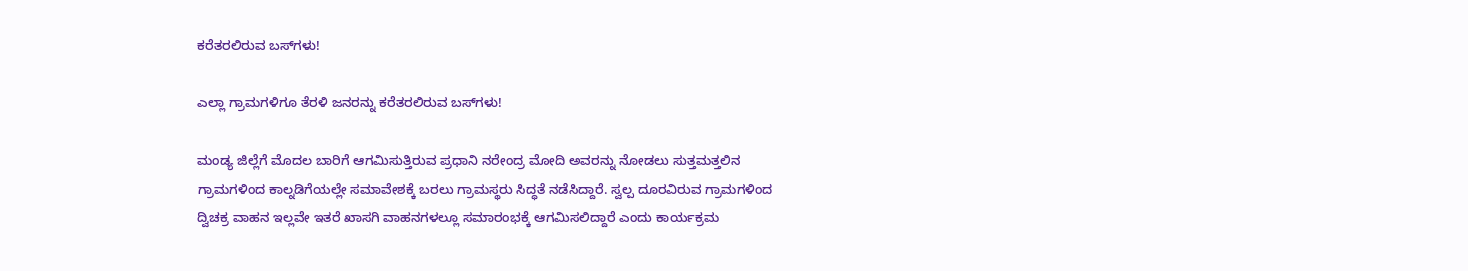ಕರೆತರಲಿರುವ ಬಸ್‌ಗಳು!

ಎಲ್ಲಾ ಗ್ರಾಮಗಳಿಗೂ ತೆರಳಿ ಜನರನ್ನು ಕರೆತರಲಿರುವ ಬಸ್‌ಗಳು!

ಮಂಡ್ಯ ಜಿಲ್ಲೆಗೆ ಮೊದಲ ಬಾರಿಗೆ ಆಗಮಿಸುತ್ತಿರುವ ಪ್ರಧಾನಿ ನರೇಂದ್ರ ಮೋದಿ ಅವರನ್ನು ನೋಡಲು ಸುತ್ತಮತ್ತಲಿನ ಗ್ರಾಮಗಳಿಂದ ಕಾಲ್ನಡಿಗೆಯಲ್ಲೇ ಸಮಾವೇಶಕ್ಕೆ ಬರಲು ಗ್ರಾಮಸ್ಥರು ಸಿದ್ಧತೆ ನಡೆಸಿದ್ದಾರೆ. ಸ್ವಲ್ಪ ದೂರವಿರುವ ಗ್ರಾಮಗಳಿಂದ ದ್ವಿಚಕ್ರ ವಾಹನ ಇಲ್ಲವೇ ಇತರೆ ಖಾಸಗಿ ವಾಹನಗಳಲ್ಲೂ ಸಮಾರಂಭಕ್ಕೆ ಆಗಮಿಸಲಿದ್ದಾರೆ ಎಂದು ಕಾರ್ಯಕ್ರಮ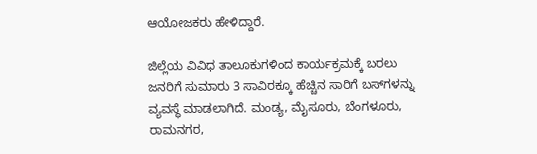ಆಯೋಜಕರು ಹೇಳಿದ್ದಾರೆ.

ಜಿಲ್ಲೆಯ ವಿವಿಧ ತಾಲೂಕುಗಳಿಂದ ಕಾರ್ಯಕ್ರಮಕ್ಕೆ ಬರಲು ಜನರಿಗೆ ಸುಮಾರು 3 ಸಾವಿರಕ್ಕೂ ಹೆಚ್ಚಿನ ಸಾರಿಗೆ ಬಸ್‌ಗಳನ್ನು ವ್ಯವಸ್ಥೆ ಮಾಡಲಾಗಿದೆ. ಮಂಡ್ಯ, ಮೈಸೂರು, ಬೆಂಗಳೂರು, ರಾಮನಗರ,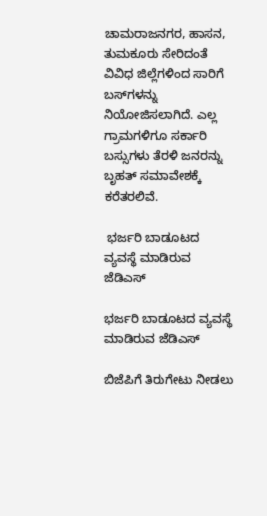ಚಾಮರಾಜನಗರ, ಹಾಸನ, ತುಮಕೂರು ಸೇರಿದಂತೆ ವಿವಿಧ ಜಿಲ್ಲೆಗಳಿಂದ ಸಾರಿಗೆ ಬಸ್‌ಗಳನ್ನು ನಿಯೋಜಿಸಲಾಗಿದೆ. ಎಲ್ಲ ಗ್ರಾಮಗಳಿಗೂ ಸರ್ಕಾರಿ ಬಸ್ಸುಗಳು ತೆರಳಿ ಜನರನ್ನು ಬೃಹತ್ ಸಮಾವೇಶಕ್ಕೆ ಕರೆತರಲಿವೆ.

 ಭರ್ಜರಿ ಬಾಡೂಟದ ವ್ಯವಸ್ಥೆ ಮಾಡಿರುವ ಜೆಡಿಎಸ್

ಭರ್ಜರಿ ಬಾಡೂಟದ ವ್ಯವಸ್ಥೆ ಮಾಡಿರುವ ಜೆಡಿಎಸ್

ಬಿಜೆಪಿಗೆ ತಿರುಗೇಟು ನೀಡಲು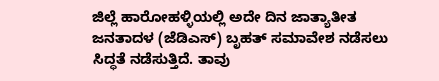ಜಿಲ್ಲೆ ಹಾರೋಹಳ್ಳಿಯಲ್ಲಿ ಅದೇ ದಿನ ಜಾತ್ಯಾತೀತ ಜನತಾದಳ (ಜೆಡಿಎಸ್) ಬೃಹತ್‌ ಸಮಾವೇಶ ನಡೆಸಲು ಸಿದ್ಧತೆ ನಡೆಸುತ್ತಿದೆ. ತಾವು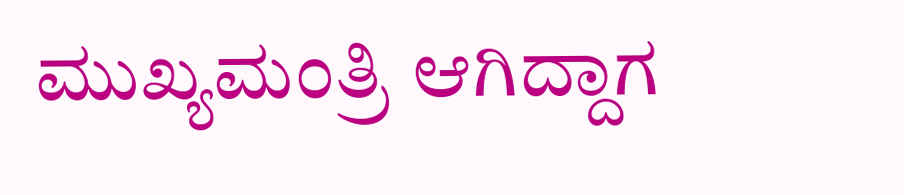ಮುಖ್ಯಮಂತ್ರಿ ಆಗಿದ್ದಾಗ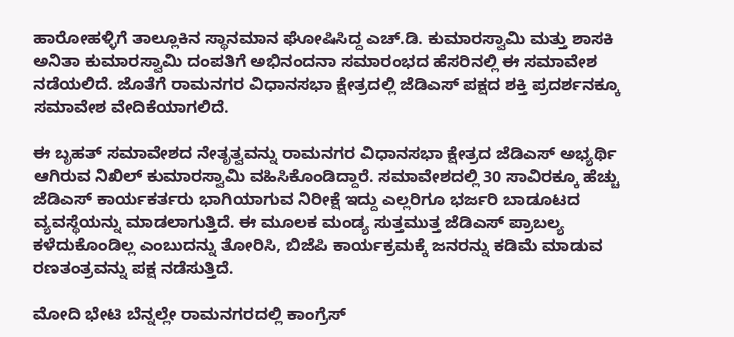ಹಾರೋಹಳ್ಳಿಗೆ ತಾಲ್ಲೂಕಿನ ಸ್ಥಾನಮಾನ ಘೋಷಿಸಿದ್ದ ಎಚ್‌.ಡಿ. ಕುಮಾರಸ್ವಾಮಿ ಮತ್ತು ಶಾಸಕಿ ಅನಿತಾ ಕುಮಾರಸ್ವಾಮಿ ದಂಪತಿಗೆ ಅಭಿನಂದನಾ ಸಮಾರಂಭದ ಹೆಸರಿನಲ್ಲಿ ಈ ಸಮಾವೇಶ ನಡೆಯಲಿದೆ. ಜೊತೆಗೆ ರಾಮನಗರ ವಿಧಾನಸಭಾ ಕ್ಷೇತ್ರದಲ್ಲಿ ಜೆಡಿಎಸ್ ಪಕ್ಷದ ಶಕ್ತಿ ಪ್ರದರ್ಶನಕ್ಕೂ ಸಮಾವೇಶ ವೇದಿಕೆಯಾಗಲಿದೆ.

ಈ ಬೃಹತ್ ಸಮಾವೇಶದ ನೇತೃತ್ವವನ್ನು ರಾಮನಗರ ವಿಧಾನಸಭಾ ಕ್ಷೇತ್ರದ ಜೆಡಿಎಸ್ ಅಭ್ಯರ್ಥಿ ಆಗಿರುವ ನಿಖಿಲ್‌ ಕುಮಾರಸ್ವಾಮಿ ವಹಿಸಿಕೊಂಡಿದ್ದಾರೆ. ಸಮಾವೇಶದಲ್ಲಿ 30 ಸಾವಿರಕ್ಕೂ ಹೆಚ್ಚು ಜೆಡಿಎಸ್ ಕಾರ್ಯಕರ್ತರು ಭಾಗಿಯಾಗುವ ನಿರೀಕ್ಷೆ ಇದ್ದು ಎಲ್ಲರಿಗೂ ಭರ್ಜರಿ ಬಾಡೂಟದ ವ್ಯವಸ್ಥೆಯನ್ನು ಮಾಡಲಾಗುತ್ತಿದೆ. ಈ ಮೂಲಕ ಮಂಡ್ಯ ಸುತ್ತಮುತ್ತ ಜೆಡಿಎಸ್ ಪ್ರಾಬಲ್ಯ ಕಳೆದುಕೊಂಡಿಲ್ಲ ಎಂಬುದನ್ನು ತೋರಿಸಿ, ಬಿಜೆಪಿ ಕಾರ್ಯಕ್ರಮಕ್ಕೆ ಜನರನ್ನು ಕಡಿಮೆ ಮಾಡುವ ರಣತಂತ್ರವನ್ನು ಪಕ್ಷ ನಡೆಸುತ್ತಿದೆ.

ಮೋದಿ ಭೇಟಿ ಬೆನ್ನಲ್ಲೇ ರಾಮನಗರದಲ್ಲಿ ಕಾಂಗ್ರೆಸ್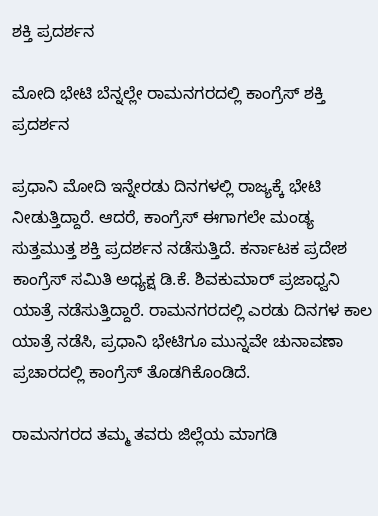ಶಕ್ತಿ ಪ್ರದರ್ಶನ

ಮೋದಿ ಭೇಟಿ ಬೆನ್ನಲ್ಲೇ ರಾಮನಗರದಲ್ಲಿ ಕಾಂಗ್ರೆಸ್ ಶಕ್ತಿ ಪ್ರದರ್ಶನ

ಪ್ರಧಾನಿ ಮೋದಿ ಇನ್ನೇರಡು ದಿನಗಳಲ್ಲಿ ರಾಜ್ಯಕ್ಕೆ ಭೇಟಿ ನೀಡುತ್ತಿದ್ದಾರೆ. ಆದರೆ, ಕಾಂಗ್ರೆಸ್ ಈಗಾಗಲೇ ಮಂಡ್ಯ ಸುತ್ತಮುತ್ತ ಶಕ್ತಿ ಪ್ರದರ್ಶನ ನಡೆಸುತ್ತಿದೆ. ಕರ್ನಾಟಕ ಪ್ರದೇಶ ಕಾಂಗ್ರೆಸ್ ಸಮಿತಿ ಅಧ್ಯಕ್ಷ ಡಿ.ಕೆ. ಶಿವಕುಮಾರ್ ಪ್ರಜಾಧ್ವನಿ ಯಾತ್ರೆ ನಡೆಸುತ್ತಿದ್ದಾರೆ. ರಾಮನಗರದಲ್ಲಿ ಎರಡು ದಿನಗಳ ಕಾಲ ಯಾತ್ರೆ ನಡೆಸಿ, ಪ್ರಧಾನಿ ಭೇಟಿಗೂ ಮುನ್ನವೇ ಚುನಾವಣಾ ಪ್ರಚಾರದಲ್ಲಿ ಕಾಂಗ್ರೆಸ್ ತೊಡಗಿಕೊಂಡಿದೆ.

ರಾಮನಗರದ ತಮ್ಮ ತವರು ಜಿಲ್ಲೆಯ ಮಾಗಡಿ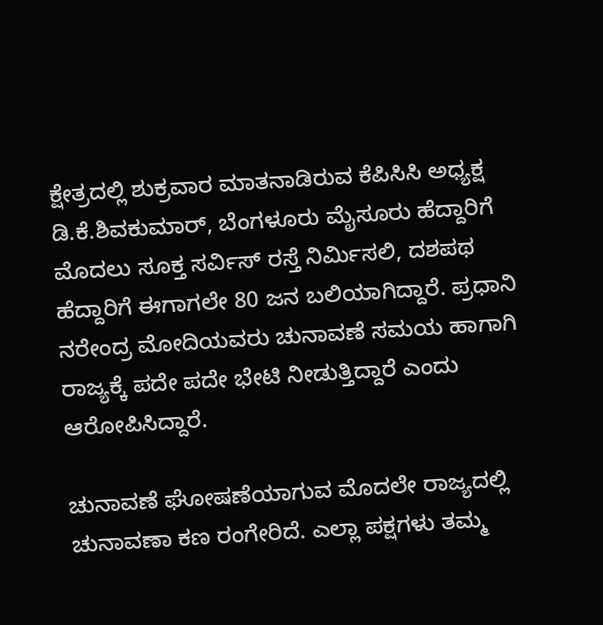ಕ್ಷೇತ್ರದಲ್ಲಿ ಶುಕ್ರವಾರ ಮಾತನಾಡಿರುವ ಕೆಪಿಸಿಸಿ ಅಧ್ಯಕ್ಷ ಡಿ.ಕೆ.ಶಿವಕುಮಾರ್, ಬೆಂಗಳೂರು ಮೈಸೂರು ಹೆದ್ದಾರಿಗೆ ಮೊದಲು ಸೂಕ್ತ ಸರ್ವಿಸ್ ರಸ್ತೆ ನಿರ್ಮಿಸಲಿ, ದಶಪಥ ಹೆದ್ದಾರಿಗೆ ಈಗಾಗಲೇ 80 ಜನ ಬಲಿಯಾಗಿದ್ದಾರೆ. ಪ್ರಧಾನಿ ನರೇಂದ್ರ ಮೋದಿಯವರು ಚುನಾವಣೆ ಸಮಯ ಹಾಗಾಗಿ ರಾಜ್ಯಕ್ಕೆ ಪದೇ ಪದೇ ಭೇಟಿ ನೀಡುತ್ತಿದ್ದಾರೆ ಎಂದು ಆರೋಪಿಸಿದ್ದಾರೆ.

ಚುನಾವಣೆ ಘೋಷಣೆಯಾಗುವ ಮೊದಲೇ ರಾಜ್ಯದಲ್ಲಿ ಚುನಾವಣಾ ಕಣ ರಂಗೇರಿದೆ. ಎಲ್ಲಾ ಪಕ್ಷಗಳು ತಮ್ಮ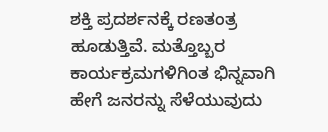ಶಕ್ತಿ ಪ್ರದರ್ಶನಕ್ಕೆ ರಣತಂತ್ರ ಹೂಡುತ್ತಿವೆ. ಮತ್ತೊಬ್ಬರ ಕಾರ್ಯಕ್ರಮಗಳಿಗಿಂತ ಭಿನ್ನವಾಗಿ ಹೇಗೆ ಜನರನ್ನು ಸೆಳೆಯುವುದು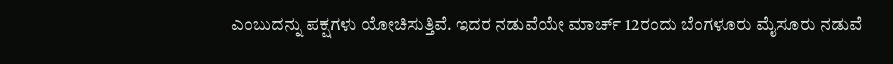ಎಂಬುದನ್ನು ಪಕ್ಷಗಳು ಯೋಚಿಸುತ್ತಿವೆ. ಇದರ ನಡುವೆಯೇ ಮಾರ್ಚ್‌ 12ರಂದು ಬೆಂಗಳೂರು ಮೈಸೂರು ನಡುವೆ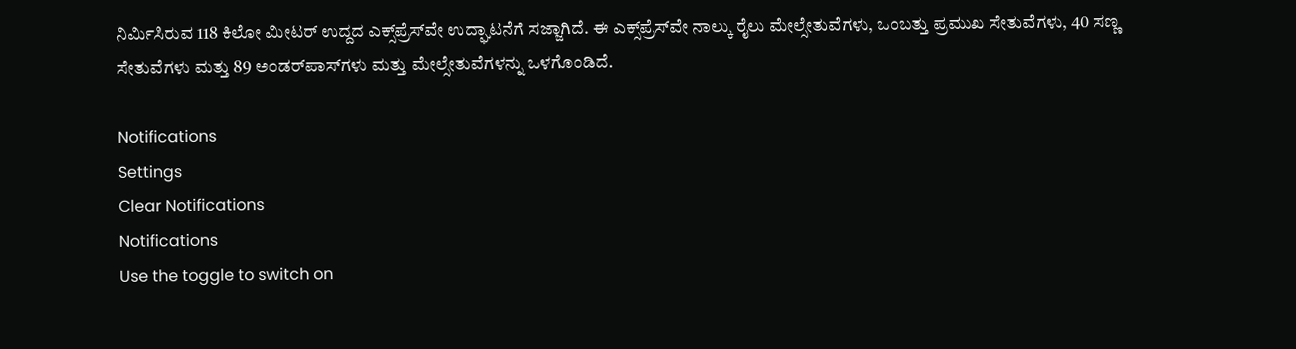ನಿರ್ಮಿಸಿರುವ 118 ಕಿಲೋ ಮೀಟರ್‌ ಉದ್ದದ ಎಕ್ಸ್‌ಪ್ರೆಸ್‌ವೇ ಉದ್ಘಾಟನೆಗೆ ಸಜ್ಜಾಗಿದೆ. ಈ ಎಕ್ಸ್‌ಪ್ರೆಸ್‌ವೇ ನಾಲ್ಕು ರೈಲು ಮೇಲ್ಸೇತುವೆಗಳು, ಒಂಬತ್ತು ಪ್ರಮುಖ ಸೇತುವೆಗಳು, 40 ಸಣ್ಣ ಸೇತುವೆಗಳು ಮತ್ತು 89 ಅಂಡರ್‌ಪಾಸ್‌ಗಳು ಮತ್ತು ಮೇಲ್ಸೇತುವೆಗಳನ್ನು ಒಳಗೊಂಡಿದೆ.

Notifications
Settings
Clear Notifications
Notifications
Use the toggle to switch on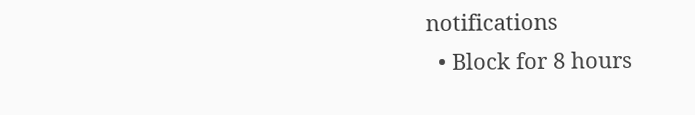notifications
  • Block for 8 hours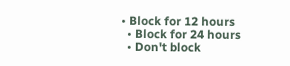• Block for 12 hours
  • Block for 24 hours
  • Don't block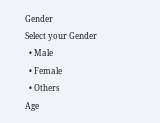Gender
Select your Gender
  • Male
  • Female
  • Others
Age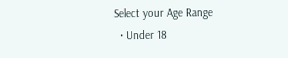Select your Age Range
  • Under 18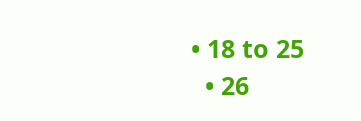• 18 to 25
  • 26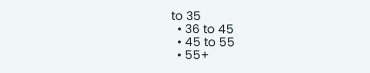to 35
  • 36 to 45
  • 45 to 55
  • 55+